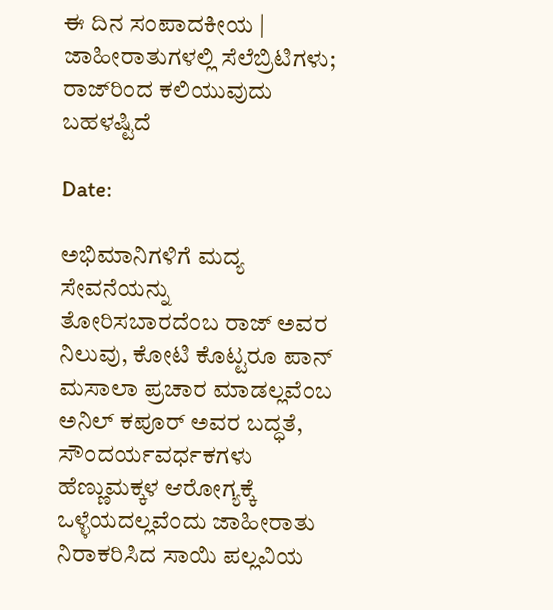ಈ ದಿನ ಸಂಪಾದಕೀಯ | ಜಾಹೀರಾತುಗಳಲ್ಲಿ ಸೆಲೆಬ್ರಿಟಿಗಳು; ರಾಜ್‌ರಿಂದ ಕಲಿಯುವುದು ಬಹಳಷ್ಟಿದೆ

Date:

ಅಭಿಮಾನಿಗಳಿಗೆ ಮದ್ಯ ಸೇವನೆಯನ್ನು ತೋರಿಸಬಾರದೆಂಬ ರಾಜ್ ಅವರ ನಿಲುವು, ಕೋಟಿ ಕೊಟ್ಟರೂ ಪಾನ್ ಮಸಾಲಾ ಪ್ರಚಾರ ಮಾಡಲ್ಲವೆಂಬ ಅನಿಲ್ ಕಪೂರ್ ಅವರ ಬದ್ಧತೆ, ಸೌಂದರ್ಯವರ್ಧಕಗಳು ಹೆಣ್ಣುಮಕ್ಕಳ ಆರೋಗ್ಯಕ್ಕೆ ಒಳ್ಳೆಯದಲ್ಲವೆಂದು ಜಾಹೀರಾತು ನಿರಾಕರಿಸಿದ ಸಾಯಿ ಪಲ್ಲವಿಯ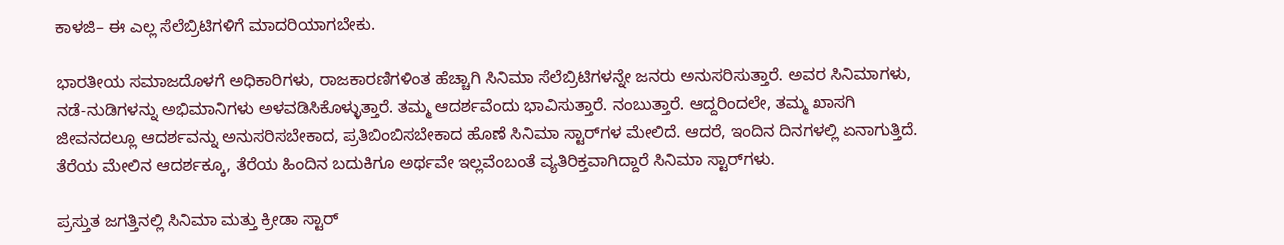ಕಾಳಜಿ– ಈ ಎಲ್ಲ ಸೆಲೆಬ್ರಿಟಿಗಳಿಗೆ ಮಾದರಿಯಾಗಬೇಕು.

ಭಾರತೀಯ ಸಮಾಜದೊಳಗೆ ಅಧಿಕಾರಿಗಳು, ರಾಜಕಾರಣಿಗಳಿಂತ ಹೆಚ್ಚಾಗಿ ಸಿನಿಮಾ ಸೆಲೆಬ್ರಿಟಿಗಳನ್ನೇ ಜನರು ಅನುಸರಿಸುತ್ತಾರೆ. ಅವರ ಸಿನಿಮಾಗಳು, ನಡೆ-ನುಡಿಗಳನ್ನು ಅಭಿಮಾನಿಗಳು ಅಳವಡಿಸಿಕೊಳ್ಳುತ್ತಾರೆ. ತಮ್ಮ ಆದರ್ಶವೆಂದು ಭಾವಿಸುತ್ತಾರೆ. ನಂಬುತ್ತಾರೆ. ಆದ್ದರಿಂದಲೇ, ತಮ್ಮ ಖಾಸಗಿ ಜೀವನದಲ್ಲೂ ಆದರ್ಶವನ್ನು ಅನುಸರಿಸಬೇಕಾದ, ಪ್ರತಿಬಿಂಬಿಸಬೇಕಾದ ಹೊಣೆ ಸಿನಿಮಾ ಸ್ಟಾರ್‍‌ಗಳ ಮೇಲಿದೆ. ಆದರೆ, ಇಂದಿನ ದಿನಗಳಲ್ಲಿ ಏನಾಗುತ್ತಿದೆ. ತೆರೆಯ ಮೇಲಿನ ಆದರ್ಶಕ್ಕೂ, ತೆರೆಯ ಹಿಂದಿನ ಬದುಕಿಗೂ ಅರ್ಥವೇ ಇಲ್ಲವೆಂಬಂತೆ ವ್ಯತಿರಿಕ್ತವಾಗಿದ್ದಾರೆ ಸಿನಿಮಾ ಸ್ಟಾರ್‍‌ಗಳು.

ಪ್ರಸ್ತುತ ಜಗತ್ತಿನಲ್ಲಿ ಸಿನಿಮಾ ಮತ್ತು ಕ್ರೀಡಾ ಸ್ಟಾರ್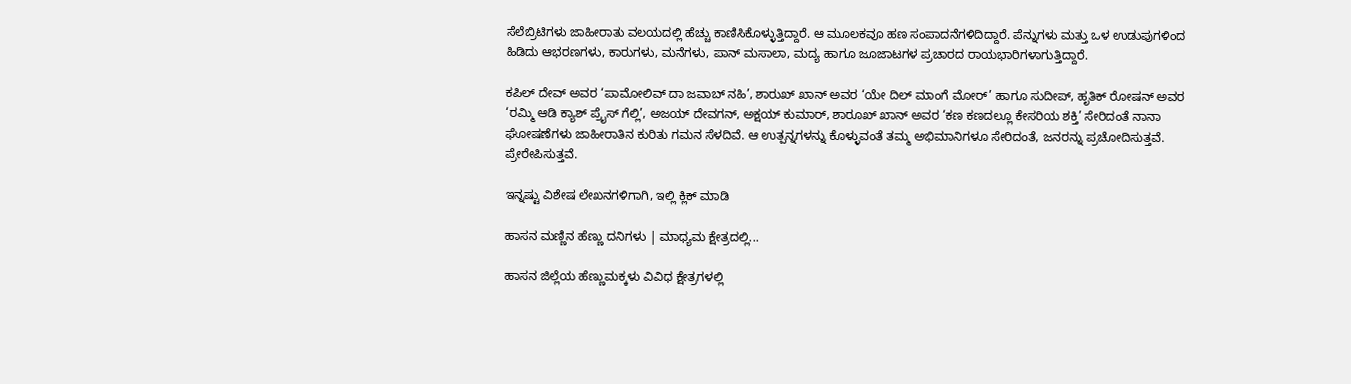ಸೆಲೆಬ್ರಿಟಿಗಳು ಜಾಹೀರಾತು ವಲಯದಲ್ಲಿ ಹೆಚ್ಚು ಕಾಣಿಸಿಕೊಳ್ಳುತ್ತಿದ್ದಾರೆ. ಆ ಮೂಲಕವೂ ಹಣ ಸಂಪಾದನೆಗಳಿದಿದ್ದಾರೆ. ಪೆನ್ನುಗಳು ಮತ್ತು ಒಳ ಉಡುಪುಗಳಿಂದ ಹಿಡಿದು ಆಭರಣಗಳು, ಕಾರುಗಳು, ಮನೆಗಳು, ಪಾನ್ ಮಸಾಲಾ, ಮದ್ಯ ಹಾಗೂ ಜೂಜಾಟಗಳ ಪ್ರಚಾರದ ರಾಯಭಾರಿಗಳಾಗುತ್ತಿದ್ದಾರೆ.

ಕಪಿಲ್ ದೇವ್ ಅವರ ‘ಪಾಮೋಲಿವ್ ದಾ ಜವಾಬ್ ನಹಿ’, ಶಾರುಖ್ ಖಾನ್ ಅವರ ‘ಯೇ ದಿಲ್ ಮಾಂಗೆ ಮೋರ್’ ಹಾಗೂ ಸುದೀಪ್, ಹೃತಿಕ್ ರೋಷನ್ ಅವರ ‘ರಮ್ಮಿ ಆಡಿ ಕ್ಯಾಶ್ ಪ್ರೈಸ್ ಗೆಲ್ಲಿ’, ಅಜಯ್ ದೇವಗನ್, ಅಕ್ಷಯ್ ಕುಮಾರ್, ಶಾರೂಖ್ ಖಾನ್ ಅವರ ‘ಕಣ ಕಣದಲ್ಲೂ ಕೇಸರಿಯ ಶಕ್ತಿ’ ಸೇರಿದಂತೆ ನಾನಾ ಘೋಷಣೆಗಳು ಜಾಹೀರಾತಿನ ಕುರಿತು ಗಮನ ಸೆಳದಿವೆ. ಆ ಉತ್ಪನ್ನಗಳನ್ನು ಕೊಳ್ಳುವಂತೆ ತಮ್ಮ ಅಭಿಮಾನಿಗಳೂ ಸೇರಿದಂತೆ, ಜನರನ್ನು ಪ್ರಚೋದಿಸುತ್ತವೆ. ಪ್ರೇರೇಪಿಸುತ್ತವೆ.

ಇನ್ನಷ್ಟು ವಿಶೇಷ ಲೇಖನಗಳಿಗಾಗಿ, ಇಲ್ಲಿ ಕ್ಲಿಕ್ ಮಾಡಿ

ಹಾಸನ ಮಣ್ಣಿನ ಹೆಣ್ಣು ದನಿಗಳು | ಮಾಧ್ಯಮ ಕ್ಷೇತ್ರದಲ್ಲಿ...

ಹಾಸನ ಜಿಲ್ಲೆಯ ಹೆಣ್ಣುಮಕ್ಕಳು ವಿವಿಧ ಕ್ಷೇತ್ರಗಳಲ್ಲಿ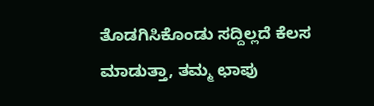ತೊಡಗಿಸಿಕೊಂಡು ಸದ್ದಿಲ್ಲದೆ ಕೆಲಸ ಮಾಡುತ್ತಾ, ತಮ್ಮ ಛಾಪು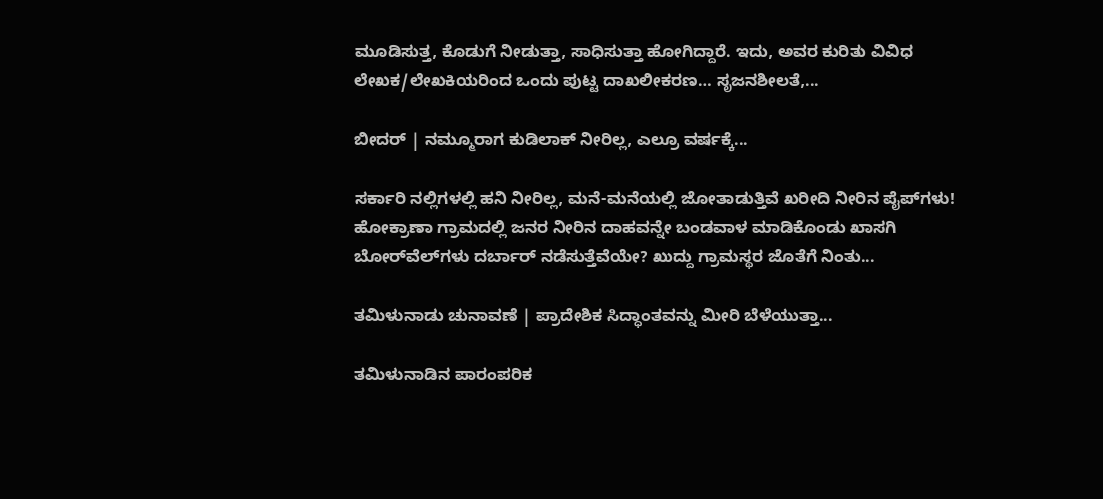ಮೂಡಿಸುತ್ತ, ಕೊಡುಗೆ ನೀಡುತ್ತಾ, ಸಾಧಿಸುತ್ತಾ ಹೋಗಿದ್ದಾರೆ. ಇದು, ಅವರ ಕುರಿತು ವಿವಿಧ ಲೇಖಕ/ಲೇಖಕಿಯರಿಂದ ಒಂದು ಪುಟ್ಟ ದಾಖಲೀಕರಣ… ಸೃಜನಶೀಲತೆ,...

ಬೀದರ್ | ನಮ್ಮೂರಾಗ ಕುಡಿಲಾಕ್ ನೀರಿಲ್ಲ, ಎಲ್ರೂ ವರ್ಷಕ್ಕೆ...

ಸರ್ಕಾರಿ ನಲ್ಲಿಗಳಲ್ಲಿ ಹನಿ ನೀರಿಲ್ಲ, ಮನೆ-ಮನೆಯಲ್ಲಿ ಜೋತಾಡುತ್ತಿವೆ ಖರೀದಿ ನೀರಿನ ಪೈಪ್‌ಗಳು! ಹೋಕ್ರಾಣಾ ಗ್ರಾಮದಲ್ಲಿ ಜನರ ನೀರಿನ ದಾಹವನ್ನೇ ಬಂಡವಾಳ ಮಾಡಿಕೊಂಡು ಖಾಸಗಿ ಬೋರ್‌ವೆಲ್‌ಗಳು ದರ್ಬಾರ್‌ ನಡೆಸುತ್ತೆವೆಯೇ? ಖುದ್ದು ಗ್ರಾಮಸ್ಥರ ಜೊತೆಗೆ ನಿಂತು...

ತಮಿಳುನಾಡು ಚುನಾವಣೆ | ಪ್ರಾದೇಶಿಕ ಸಿದ್ಧಾಂತವನ್ನು ಮೀರಿ ಬೆಳೆಯುತ್ತಾ...

ತಮಿಳುನಾಡಿನ ಪಾರಂಪರಿಕ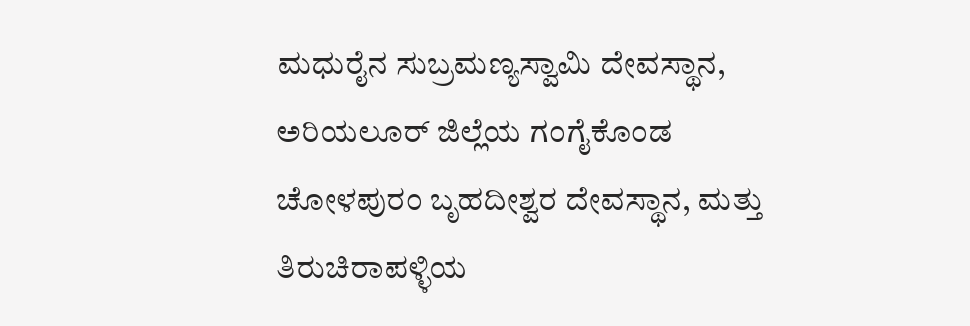ಮಧುರೈನ ಸುಬ್ರಮಣ್ಯಸ್ವಾಮಿ ದೇವಸ್ಥಾನ, ಅರಿಯಲೂರ್ ಜಿಲ್ಲೆಯ ಗಂಗೈಕೊಂಡ ಚೋಳಪುರಂ ಬೃಹದೀಶ್ವರ ದೇವಸ್ಥಾನ, ಮತ್ತು ತಿರುಚಿರಾಪಳ್ಳಿಯ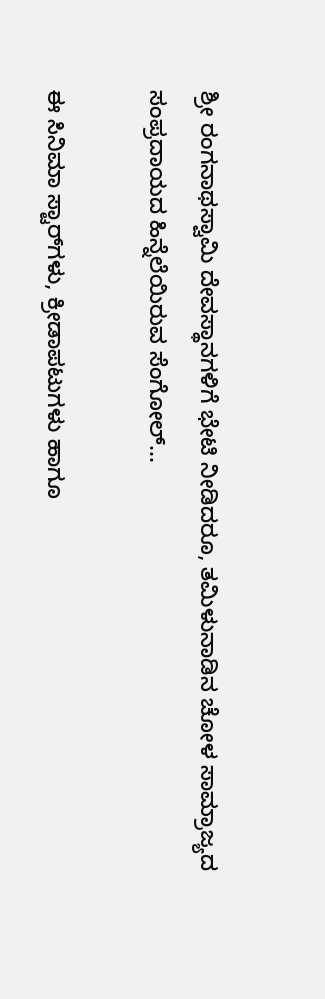ಶ್ರೀ ರಂಗನಾಥಸ್ವಾಮಿ ದೇವಸ್ಥಾನಗಳಿಗೆ ಭೇಟಿ ನೀಡಿದರೂ, ತಮಿಳುನಾಡಿನ ಚೋಳ ಸಾಮ್ರಾಜ್ಯದ ಸಂಪ್ರದಾಯದ ಹಿನ್ನೆಲೆಯಿರುವ ಸೆಂಗೋಲ್...

ಈ ಸಿನಿಮಾ ಸ್ಟಾರ್‍‌ಗಳು, ಕ್ರೀಡಾಪಟುಗಳು ಹಾಗೂ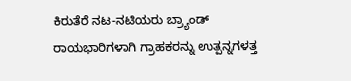ಕಿರುತೆರೆ ನಟ-ನಟಿಯರು ಬ್ರ್ಯಾಂಡ್ ರಾಯಭಾರಿಗಳಾಗಿ ಗ್ರಾಹಕರನ್ನು ಉತ್ಪನ್ನಗಳತ್ತ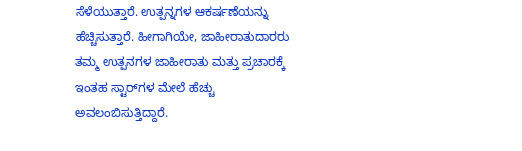ಸೆಳೆಯುತ್ತಾರೆ. ಉತ್ಪನ್ನಗಳ ಆಕರ್ಷಣೆಯನ್ನು ಹೆಚ್ಚಿಸುತ್ತಾರೆ. ಹೀಗಾಗಿಯೇ, ಜಾಹೀರಾತುದಾರರು ತಮ್ಮ ಉತ್ಪನಗಳ ಜಾಹೀರಾತು ಮತ್ತು ಪ್ರಚಾರಕ್ಕೆ ಇಂತಹ ಸ್ಟಾರ್‍‌ಗಳ ಮೇಲೆ ಹೆಚ್ಚು ಅವಲಂಬಿಸುತ್ತಿದ್ದಾರೆ.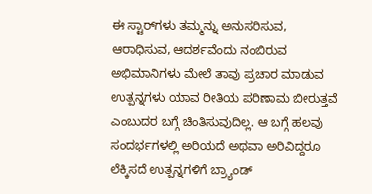ಈ ಸ್ಟಾರ್‍‌ಗಳು ತಮ್ಮನ್ನು ಅನುಸರಿಸುವ, ಆರಾಧಿಸುವ, ಆದರ್ಶವೆಂದು ನಂಬಿರುವ ಅಭಿಮಾನಿಗಳು ಮೇಲೆ ತಾವು ಪ್ರಚಾರ ಮಾಡುವ ಉತ್ಪನ್ನಗಳು ಯಾವ ರೀತಿಯ ಪರಿಣಾಮ ಬೀರುತ್ತವೆ ಎಂಬುದರ ಬಗ್ಗೆ ಚಿಂತಿಸುವುದಿಲ್ಲ. ಆ ಬಗ್ಗೆ ಹಲವು ಸಂದರ್ಭಗಳಲ್ಲಿ ಅರಿಯದೆ ಅಥವಾ ಅರಿವಿದ್ದರೂ ಲೆಕ್ಕಿಸದೆ ಉತ್ಪನ್ನಗಳಿಗೆ ಬ್ರ್ಯಾಂಡ್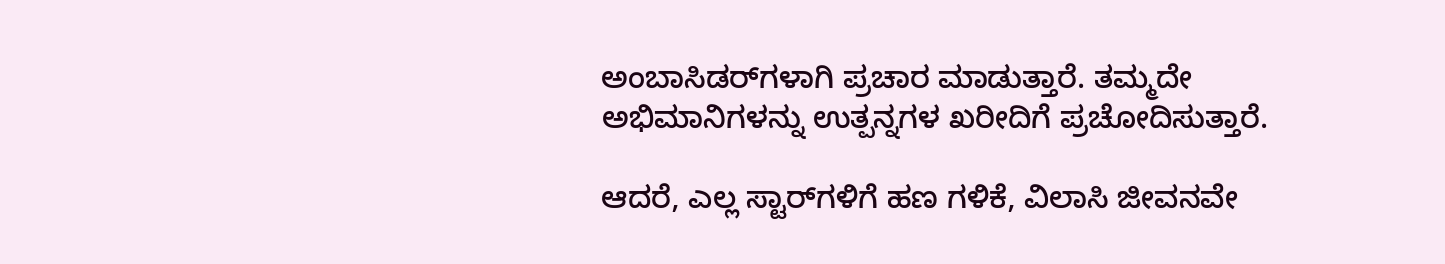ಅಂಬಾಸಿಡರ್‍‌ಗಳಾಗಿ ಪ್ರಚಾರ ಮಾಡುತ್ತಾರೆ. ತಮ್ಮದೇ ಅಭಿಮಾನಿಗಳನ್ನು ಉತ್ಪನ್ನಗಳ ಖರೀದಿಗೆ ಪ್ರಚೋದಿಸುತ್ತಾರೆ.

ಆದರೆ, ಎಲ್ಲ ಸ್ಟಾರ್‍‌ಗಳಿಗೆ ಹಣ ಗಳಿಕೆ, ವಿಲಾಸಿ ಜೀವನವೇ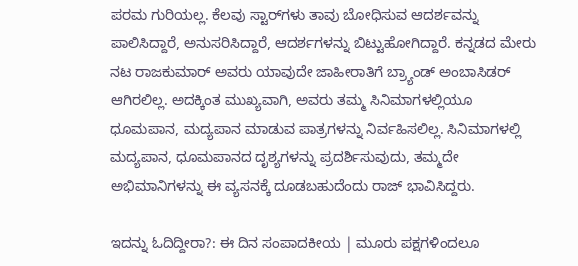ಪರಮ ಗುರಿಯಲ್ಲ. ಕೆಲವು ಸ್ಟಾರ್‍‌ಗಳು ತಾವು ಬೋಧಿಸುವ ಆದರ್ಶವನ್ನು ಪಾಲಿಸಿದ್ದಾರೆ, ಅನುಸರಿಸಿದ್ದಾರೆ, ಆದರ್ಶಗಳನ್ನು ಬಿಟ್ಟುಹೋಗಿದ್ದಾರೆ. ಕನ್ನಡದ ಮೇರು ನಟ ರಾಜಕುಮಾರ್ ಅವರು ಯಾವುದೇ ಜಾಹೀರಾತಿಗೆ ಬ್ರ್ಯಾಂಡ್ ಅಂಬಾಸಿಡರ್ ಆಗಿರಲಿಲ್ಲ. ಅದಕ್ಕಿಂತ ಮುಖ್ಯವಾಗಿ, ಅವರು ತಮ್ಮ ಸಿನಿಮಾಗಳಲ್ಲಿಯೂ ಧೂಮಪಾನ, ಮದ್ಯಪಾನ ಮಾಡುವ ಪಾತ್ರಗಳನ್ನು ನಿರ್ವಹಿಸಲಿಲ್ಲ. ಸಿನಿಮಾಗಳಲ್ಲಿ ಮದ್ಯಪಾನ, ಧೂಮಪಾನದ ದೃಶ್ಯಗಳನ್ನು ಪ್ರದರ್ಶಿಸುವುದು, ತಮ್ಮದೇ ಅಭಿಮಾನಿಗಳನ್ನು ಈ ವ್ಯಸನಕ್ಕೆ ದೂಡಬಹುದೆಂದು ರಾಜ್ ಭಾವಿಸಿದ್ದರು.

ಇದನ್ನು ಓದಿದ್ದೀರಾ?: ಈ ದಿನ ಸಂಪಾದಕೀಯ | ಮೂರು ಪಕ್ಷಗಳಿಂದಲೂ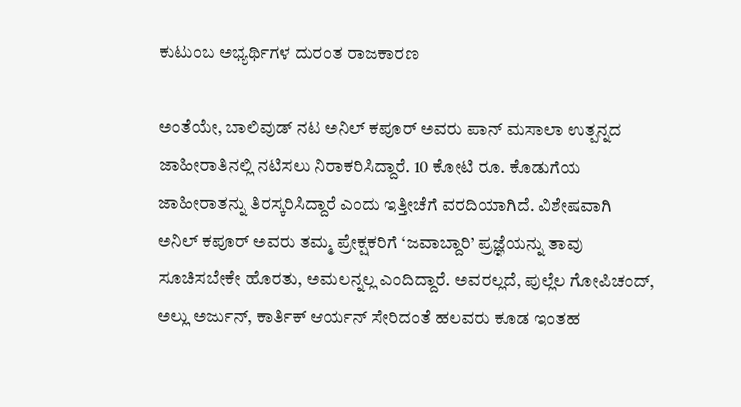ಕುಟುಂಬ ಅಭ್ಯರ್ಥಿಗಳ ದುರಂತ ರಾಜಕಾರಣ

ಅಂತೆಯೇ, ಬಾಲಿವುಡ್ ನಟ ಅನಿಲ್ ಕಪೂರ್ ಅವರು ಪಾನ್ ಮಸಾಲಾ ಉತ್ಪನ್ನದ ಜಾಹೀರಾತಿನಲ್ಲಿ ನಟಿಸಲು ನಿರಾಕರಿಸಿದ್ದಾರೆ. 10 ಕೋಟಿ ರೂ. ಕೊಡುಗೆಯ ಜಾಹೀರಾತನ್ನು ತಿರಸ್ಕರಿಸಿದ್ದಾರೆ ಎಂದು ಇತ್ತೀಚೆಗೆ ವರದಿಯಾಗಿದೆ. ವಿಶೇಷವಾಗಿ ಅನಿಲ್ ಕಪೂರ್ ಅವರು ತಮ್ಮ ಪ್ರೇಕ್ಷಕರಿಗೆ ‘ಜವಾಬ್ದಾರಿ’ ಪ್ರಜ್ಞೆಯನ್ನು ತಾವು ಸೂಚಿಸಬೇಕೇ ಹೊರತು, ಅಮಲನ್ನಲ್ಲ ಎಂದಿದ್ದಾರೆ. ಅವರಲ್ಲದೆ, ಪುಲ್ಲೆಲ ಗೋಪಿಚಂದ್, ಅಲ್ಲು ಅರ್ಜುನ್, ಕಾರ್ತಿಕ್ ಆರ್ಯನ್ ಸೇರಿದಂತೆ ಹಲವರು ಕೂಡ ಇಂತಹ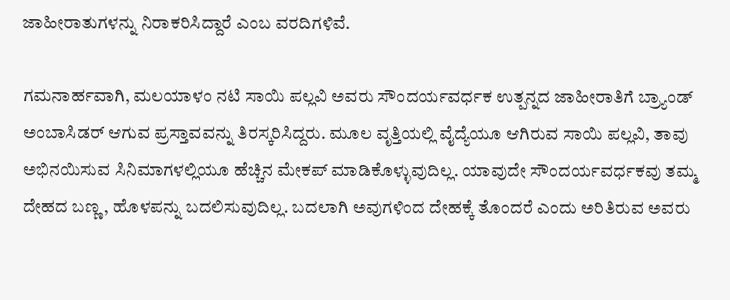ಜಾಹೀರಾತುಗಳನ್ನು ನಿರಾಕರಿಸಿದ್ದಾರೆ ಎಂಬ ವರದಿಗಳಿವೆ.

ಗಮನಾರ್ಹವಾಗಿ, ಮಲಯಾಳಂ ನಟಿ ಸಾಯಿ ಪಲ್ಲವಿ ಅವರು ಸೌಂದರ್ಯವರ್ಧಕ ಉತ್ಪನ್ನದ ಜಾಹೀರಾತಿಗೆ ಬ್ರ್ಯಾಂಡ್ ಅಂಬಾಸಿಡರ್ ಆಗುವ ಪ್ರಸ್ತಾವವನ್ನು ತಿರಸ್ಕರಿಸಿದ್ದರು. ಮೂಲ ವೃತ್ತಿಯಲ್ಲಿ ವೈದ್ಯೆಯೂ ಆಗಿರುವ ಸಾಯಿ ಪಲ್ಲವಿ, ತಾವು ಅಭಿನಯಿಸುವ ಸಿನಿಮಾಗಳಲ್ಲಿಯೂ ಹೆಚ್ಚಿನ ಮೇಕಪ್ ಮಾಡಿಕೊಳ್ಳುವುದಿಲ್ಲ. ಯಾವುದೇ ಸೌಂದರ್ಯವರ್ಧಕವು ತಮ್ಮ ದೇಹದ ಬಣ್ಣ, ಹೊಳಪನ್ನು ಬದಲಿಸುವುದಿಲ್ಲ. ಬದಲಾಗಿ ಅವುಗಳಿಂದ ದೇಹಕ್ಕೆ ತೊಂದರೆ ಎಂದು ಅರಿತಿರುವ ಅವರು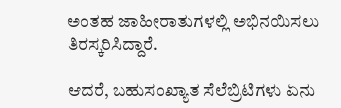ಅಂತಹ ಜಾಹೀರಾತುಗಳಲ್ಲಿ ಅಭಿನಯಿಸಲು ತಿರಸ್ಕರಿಸಿದ್ದಾರೆ.

ಆದರೆ, ಬಹುಸಂಖ್ಯಾತ ಸೆಲೆಬ್ರಿಟಿಗಳು ಏನು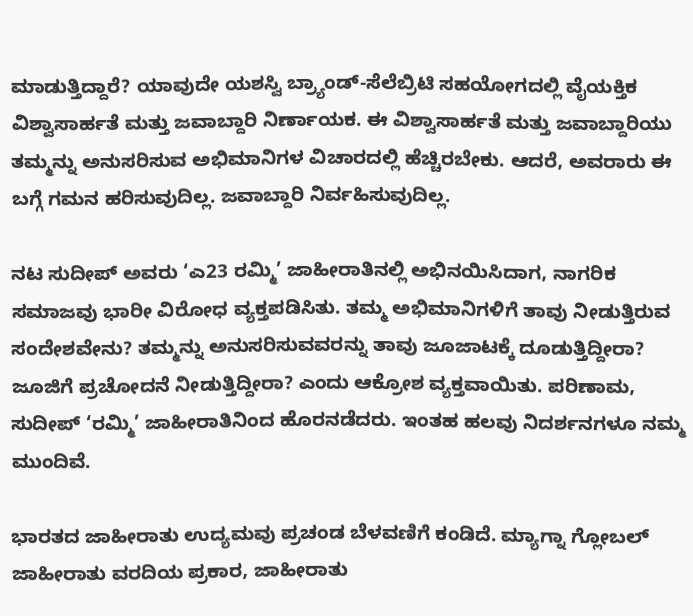ಮಾಡುತ್ತಿದ್ದಾರೆ? ಯಾವುದೇ ಯಶಸ್ವಿ ಬ್ರ್ಯಾಂಡ್-ಸೆಲೆಬ್ರಿಟಿ ಸಹಯೋಗದಲ್ಲಿ ವೈಯಕ್ತಿಕ ವಿಶ್ವಾಸಾರ್ಹತೆ ಮತ್ತು ಜವಾಬ್ದಾರಿ ನಿರ್ಣಾಯಕ. ಈ ವಿಶ್ವಾಸಾರ್ಹತೆ ಮತ್ತು ಜವಾಬ್ದಾರಿಯು ತಮ್ಮನ್ನು ಅನುಸರಿಸುವ ಅಭಿಮಾನಿಗಳ ವಿಚಾರದಲ್ಲಿ ಹೆಚ್ಚಿರಬೇಕು. ಆದರೆ, ಅವರಾರು ಈ ಬಗ್ಗೆ ಗಮನ ಹರಿಸುವುದಿಲ್ಲ. ಜವಾಬ್ದಾರಿ ನಿರ್ವಹಿಸುವುದಿಲ್ಲ.

ನಟ ಸುದೀಪ್ ಅವರು ‘ಎ23 ರಮ್ಮಿ’ ಜಾಹೀರಾತಿನಲ್ಲಿ ಅಭಿನಯಿಸಿದಾಗ, ನಾಗರಿಕ ಸಮಾಜವು ಭಾರೀ ವಿರೋಧ ವ್ಯಕ್ತಪಡಿಸಿತು. ತಮ್ಮ ಅಭಿಮಾನಿಗಳಿಗೆ ತಾವು ನೀಡುತ್ತಿರುವ ಸಂದೇಶವೇನು? ತಮ್ಮನ್ನು ಅನುಸರಿಸುವವರನ್ನು ತಾವು ಜೂಜಾಟಕ್ಕೆ ದೂಡುತ್ತಿದ್ದೀರಾ? ಜೂಜಿಗೆ ಪ್ರಚೋದನೆ ನೀಡುತ್ತಿದ್ದೀರಾ? ಎಂದು ಆಕ್ರೋಶ ವ್ಯಕ್ತವಾಯಿತು. ಪರಿಣಾಮ, ಸುದೀಪ್ ‘ರಮ್ಮಿ’ ಜಾಹೀರಾತಿನಿಂದ ಹೊರನಡೆದರು. ಇಂತಹ ಹಲವು ನಿದರ್ಶನಗಳೂ ನಮ್ಮ ಮುಂದಿವೆ.

ಭಾರತದ ಜಾಹೀರಾತು ಉದ್ಯಮವು ಪ್ರಚಂಡ ಬೆಳವಣಿಗೆ ಕಂಡಿದೆ. ಮ್ಯಾಗ್ನಾ ಗ್ಲೋಬಲ್ ಜಾಹೀರಾತು ವರದಿಯ ಪ್ರಕಾರ, ಜಾಹೀರಾತು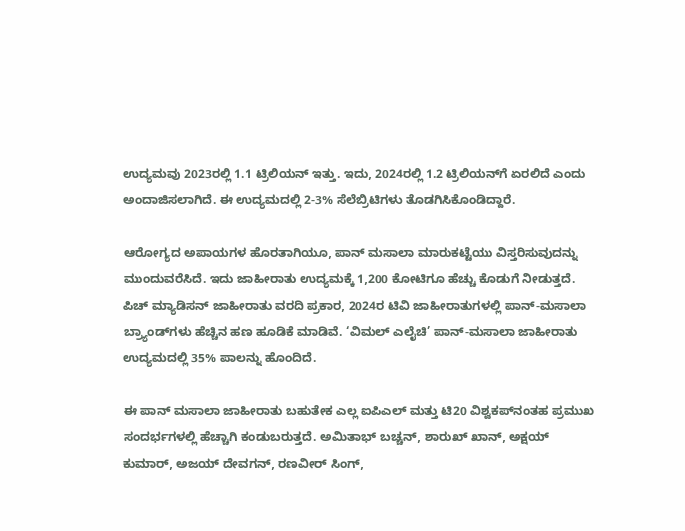ಉದ್ಯಮವು 2023ರಲ್ಲಿ 1.1 ಟ್ರಿಲಿಯನ್ ಇತ್ತು. ಇದು, 2024ರಲ್ಲಿ 1.2 ಟ್ರಿಲಿಯನ್‌ಗೆ ಏರಲಿದೆ ಎಂದು ಅಂದಾಜಿಸಲಾಗಿದೆ. ಈ ಉದ್ಯಮದಲ್ಲಿ 2-3% ಸೆಲೆಬ್ರಿಟಿಗಳು ತೊಡಗಿಸಿಕೊಂಡಿದ್ದಾರೆ.

ಆರೋಗ್ಯದ ಅಪಾಯಗಳ ಹೊರತಾಗಿಯೂ, ಪಾನ್ ಮಸಾಲಾ ಮಾರುಕಟ್ಟೆಯು ವಿಸ್ತರಿಸುವುದನ್ನು ಮುಂದುವರೆಸಿದೆ. ಇದು ಜಾಹೀರಾತು ಉದ್ಯಮಕ್ಕೆ 1,200 ಕೋಟಿಗೂ ಹೆಚ್ಚು ಕೊಡುಗೆ ನೀಡುತ್ತದೆ. ಪಿಚ್ ಮ್ಯಾಡಿಸನ್ ಜಾಹೀರಾತು ವರದಿ ಪ್ರಕಾರ, 2024ರ ಟಿವಿ ಜಾಹೀರಾತುಗಳಲ್ಲಿ ಪಾನ್-ಮಸಾಲಾ ಬ್ರ್ಯಾಂಡ್‌ಗಳು ಹೆಚ್ಚಿನ ಹಣ ಹೂಡಿಕೆ ಮಾಡಿವೆ. ‘ವಿಮಲ್ ಎಲೈಚಿ’ ಪಾನ್-ಮಸಾಲಾ ಜಾಹೀರಾತು ಉದ್ಯಮದಲ್ಲಿ 35% ಪಾಲನ್ನು ಹೊಂದಿದೆ.

ಈ ಪಾನ್ ಮಸಾಲಾ ಜಾಹೀರಾತು ಬಹುತೇಕ ಎಲ್ಲ ಐಪಿಎಲ್ ಮತ್ತು ಟಿ20 ವಿಶ್ವಕಪ್‌ನಂತಹ ಪ್ರಮುಖ ಸಂದರ್ಭಗಳಲ್ಲಿ ಹೆಚ್ಚಾಗಿ ಕಂಡುಬರುತ್ತದೆ. ಅಮಿತಾಭ್ ಬಚ್ಚನ್, ಶಾರುಖ್ ಖಾನ್, ಅಕ್ಷಯ್ ಕುಮಾರ್, ಅಜಯ್ ದೇವಗನ್, ರಣವೀರ್ ಸಿಂಗ್,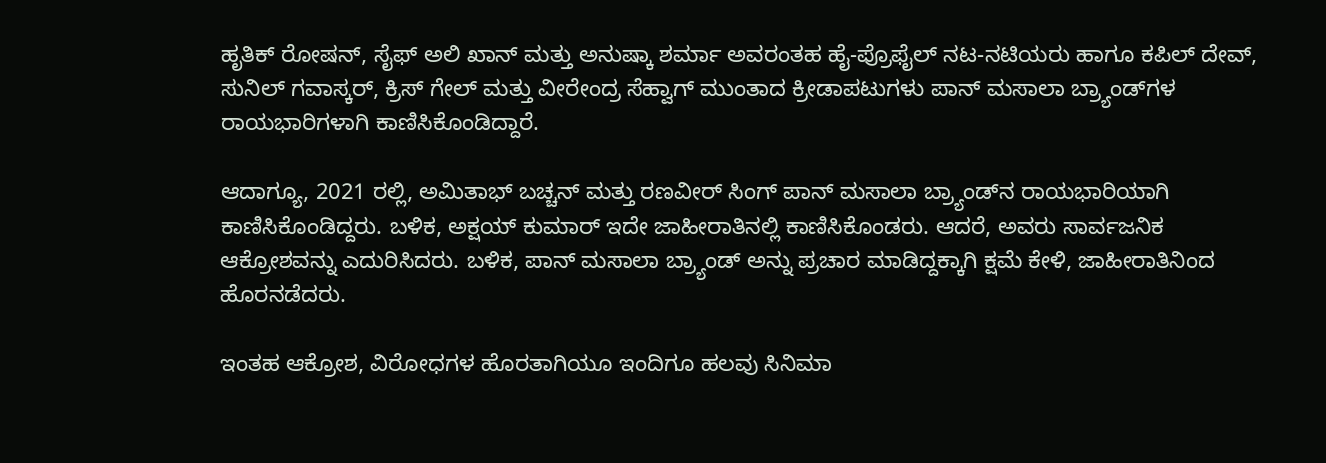ಹೃತಿಕ್ ರೋಷನ್, ಸೈಫ್ ಅಲಿ ಖಾನ್ ಮತ್ತು ಅನುಷ್ಕಾ ಶರ್ಮಾ ಅವರಂತಹ ಹೈ-ಪ್ರೊಫೈಲ್ ನಟ-ನಟಿಯರು ಹಾಗೂ ಕಪಿಲ್ ದೇವ್, ಸುನಿಲ್ ಗವಾಸ್ಕರ್, ಕ್ರಿಸ್ ಗೇಲ್ ಮತ್ತು ವೀರೇಂದ್ರ ಸೆಹ್ವಾಗ್ ಮುಂತಾದ ಕ್ರೀಡಾಪಟುಗಳು ಪಾನ್ ಮಸಾಲಾ ಬ್ರ್ಯಾಂಡ್‌ಗಳ ರಾಯಭಾರಿಗಳಾಗಿ ಕಾಣಿಸಿಕೊಂಡಿದ್ದಾರೆ.

ಆದಾಗ್ಯೂ, 2021 ರಲ್ಲಿ, ಅಮಿತಾಭ್ ಬಚ್ಚನ್ ಮತ್ತು ರಣವೀರ್ ಸಿಂಗ್ ಪಾನ್ ಮಸಾಲಾ ಬ್ರ್ಯಾಂಡ್‌ನ ರಾಯಭಾರಿಯಾಗಿ ಕಾಣಿಸಿಕೊಂಡಿದ್ದರು. ಬಳಿಕ, ಅಕ್ಷಯ್ ಕುಮಾರ್ ಇದೇ ಜಾಹೀರಾತಿನಲ್ಲಿ ಕಾಣಿಸಿಕೊಂಡರು. ಆದರೆ, ಅವರು ಸಾರ್ವಜನಿಕ ಆಕ್ರೋಶವನ್ನು ಎದುರಿಸಿದರು. ಬಳಿಕ, ಪಾನ್ ಮಸಾಲಾ ಬ್ರ್ಯಾಂಡ್ ಅನ್ನು ಪ್ರಚಾರ ಮಾಡಿದ್ದಕ್ಕಾಗಿ ಕ್ಷಮೆ ಕೇಳಿ, ಜಾಹೀರಾತಿನಿಂದ ಹೊರನಡೆದರು.

ಇಂತಹ ಆಕ್ರೋಶ, ವಿರೋಧಗಳ ಹೊರತಾಗಿಯೂ ಇಂದಿಗೂ ಹಲವು ಸಿನಿಮಾ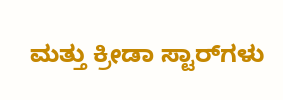ಮತ್ತು ಕ್ರೀಡಾ ಸ್ಟಾರ್‍‌ಗಳು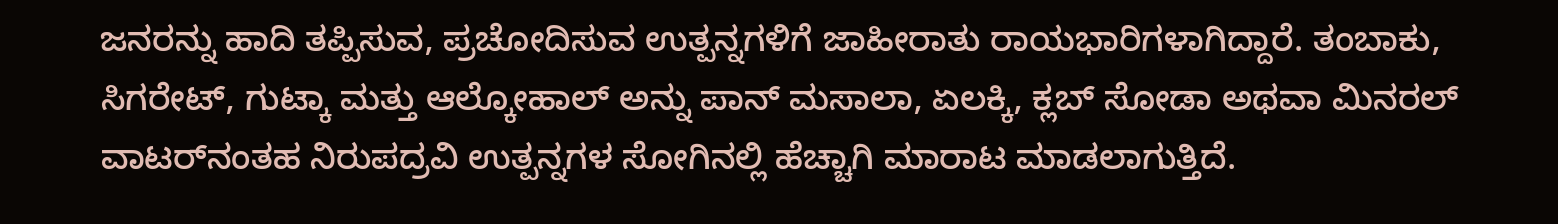ಜನರನ್ನು ಹಾದಿ ತಪ್ಪಿಸುವ, ಪ್ರಚೋದಿಸುವ ಉತ್ಪನ್ನಗಳಿಗೆ ಜಾಹೀರಾತು ರಾಯಭಾರಿಗಳಾಗಿದ್ದಾರೆ. ತಂಬಾಕು, ಸಿಗರೇಟ್, ಗುಟ್ಕಾ ಮತ್ತು ಆಲ್ಕೋಹಾಲ್ ಅನ್ನು ಪಾನ್ ಮಸಾಲಾ, ಏಲಕ್ಕಿ, ಕ್ಲಬ್ ಸೋಡಾ ಅಥವಾ ಮಿನರಲ್ ವಾಟರ್‍‌ನಂತಹ ನಿರುಪದ್ರವಿ ಉತ್ಪನ್ನಗಳ ಸೋಗಿನಲ್ಲಿ ಹೆಚ್ಚಾಗಿ ಮಾರಾಟ ಮಾಡಲಾಗುತ್ತಿದೆ.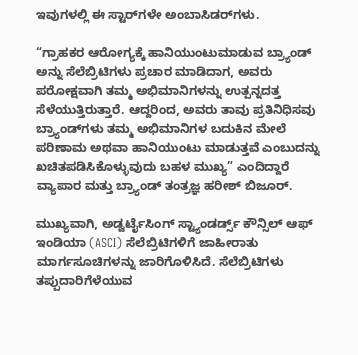ಇವುಗಳಲ್ಲಿ ಈ ಸ್ಟಾರ್‍‌ಗಳೇ ಅಂಬಾಸಿಡರ್‍‌ಗಳು.

“ಗ್ರಾಹಕರ ಆರೋಗ್ಯಕ್ಕೆ ಹಾನಿಯುಂಟುಮಾಡುವ ಬ್ರ್ಯಾಂಡ್ ಅನ್ನು ಸೆಲೆಬ್ರಿಟಿಗಳು ಪ್ರಚಾರ ಮಾಡಿದಾಗ, ಅವರು ಪರೋಕ್ಷವಾಗಿ ತಮ್ಮ ಅಭಿಮಾನಿಗಳನ್ನು ಉತ್ಪನ್ನದತ್ತ ಸೆಳೆಯುತ್ತಿರುತ್ತಾರೆ. ಆದ್ದರಿಂದ, ಅವರು ತಾವು ಪ್ರತಿನಿಧಿಸವು ಬ್ರ್ಯಾಂಡ್‌ಗಳು ತಮ್ಮ ಅಭಿಮಾನಿಗಳ ಬದುಕಿನ ಮೇಲೆ ಪರಿಣಾಮ ಅಥವಾ ಹಾನಿಯುಂಟು ಮಾಡುತ್ತವೆ ಎಂಬುದನ್ನು ಖಚಿತಪಡಿಸಿಕೊಳ್ಳುವುದು ಬಹಳ ಮುಖ್ಯ” ಎಂದಿದ್ದಾರೆ ವ್ಯಾಪಾರ ಮತ್ತು ಬ್ರ್ಯಾಂಡ್ ತಂತ್ರಜ್ಞ ಹರೀಶ್ ಬಿಜೂರ್.

ಮುಖ್ಯವಾಗಿ, ಅಡ್ವರ್ಟೈಸಿಂಗ್ ಸ್ಟ್ಯಾಂಡರ್ಡ್ಸ್ ಕೌನ್ಸಿಲ್ ಆಫ್ ಇಂಡಿಯಾ (ASCI) ಸೆಲೆಬ್ರಿಟಿಗಳಿಗೆ ಜಾಹೀರಾತು ಮಾರ್ಗಸೂಚಿಗಳನ್ನು ಜಾರಿಗೊಳಿಸಿದೆ. ಸೆಲೆಬ್ರಿಟಿಗಳು ತಪ್ಪುದಾರಿಗೆಳೆಯುವ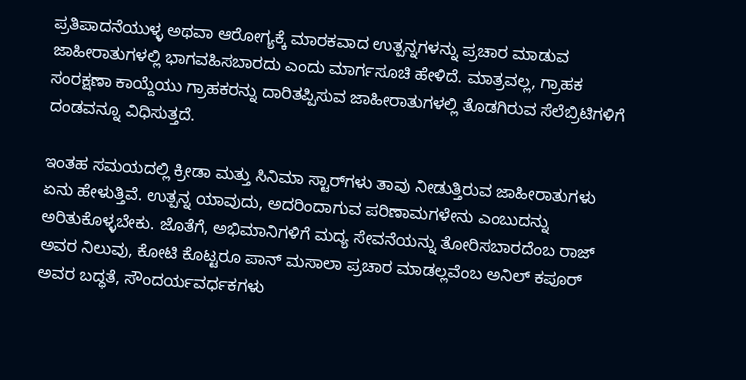ಪ್ರತಿಪಾದನೆಯುಳ್ಳ ಅಥವಾ ಆರೋಗ್ಯಕ್ಕೆ ಮಾರಕವಾದ ಉತ್ಪನ್ನಗಳನ್ನು ಪ್ರಚಾರ ಮಾಡುವ ಜಾಹೀರಾತುಗಳಲ್ಲಿ ಭಾಗವಹಿಸಬಾರದು ಎಂದು ಮಾರ್ಗಸೂಚಿ ಹೇಳಿದೆ. ಮಾತ್ರವಲ್ಲ, ಗ್ರಾಹಕ ಸಂರಕ್ಷಣಾ ಕಾಯ್ದೆಯು ಗ್ರಾಹಕರನ್ನು ದಾರಿತಪ್ಪಿಸುವ ಜಾಹೀರಾತುಗಳಲ್ಲಿ ತೊಡಗಿರುವ ಸೆಲೆಬ್ರಿಟಿಗಳಿಗೆ ದಂಡವನ್ನೂ ವಿಧಿಸುತ್ತದೆ.

ಇಂತಹ ಸಮಯದಲ್ಲಿ ಕ್ರೀಡಾ ಮತ್ತು ಸಿನಿಮಾ ಸ್ಟಾರ್‍‌ಗಳು ತಾವು ನೀಡುತ್ತಿರುವ ಜಾಹೀರಾತುಗಳು ಏನು ಹೇಳುತ್ತಿವೆ. ಉತ್ಪನ್ನ ಯಾವುದು, ಅದರಿಂದಾಗುವ ಪರಿಣಾಮಗಳೇನು ಎಂಬುದನ್ನು ಅರಿತುಕೊಳ್ಳಬೇಕು. ಜೊತೆಗೆ, ಅಭಿಮಾನಿಗಳಿಗೆ ಮದ್ಯ ಸೇವನೆಯನ್ನು ತೋರಿಸಬಾರದೆಂಬ ರಾಜ್ ಅವರ ನಿಲುವು, ಕೋಟಿ ಕೊಟ್ಟರೂ ಪಾನ್ ಮಸಾಲಾ ಪ್ರಚಾರ ಮಾಡಲ್ಲವೆಂಬ ಅನಿಲ್ ಕಪೂರ್ ಅವರ ಬದ್ಧತೆ, ಸೌಂದರ್ಯವರ್ಧಕಗಳು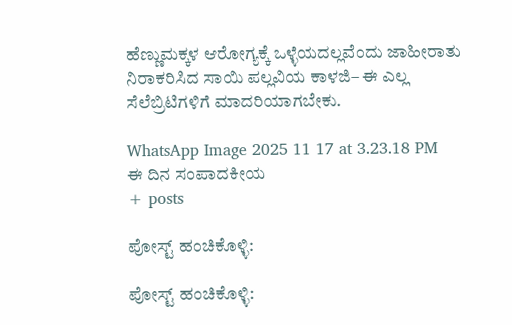ಹೆಣ್ಣುಮಕ್ಕಳ ಆರೋಗ್ಯಕ್ಕೆ ಒಳ್ಳೆಯದಲ್ಲವೆಂದು ಜಾಹೀರಾತು ನಿರಾಕರಿಸಿದ ಸಾಯಿ ಪಲ್ಲವಿಯ ಕಾಳಜಿ– ಈ ಎಲ್ಲ ಸೆಲೆಬ್ರಿಟಿಗಳಿಗೆ ಮಾದರಿಯಾಗಬೇಕು.

WhatsApp Image 2025 11 17 at 3.23.18 PM
ಈ ದಿನ ಸಂಪಾದಕೀಯ
+ posts

ಪೋಸ್ಟ್ ಹಂಚಿಕೊಳ್ಳಿ:

ಪೋಸ್ಟ್ ಹಂಚಿಕೊಳ್ಳಿ: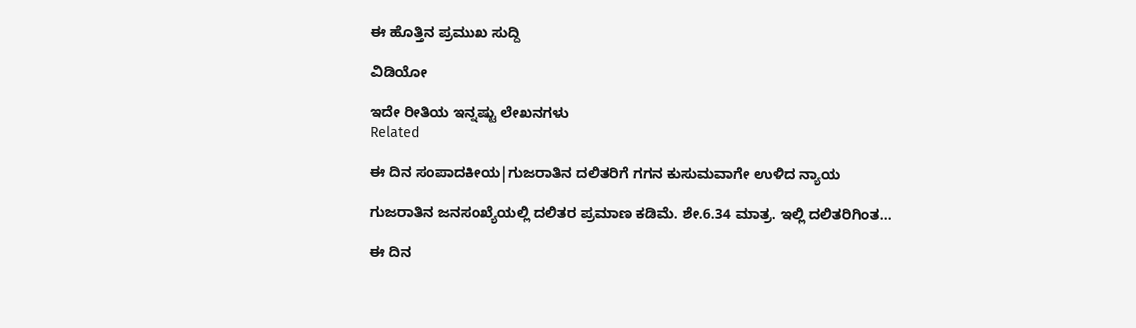ಈ ಹೊತ್ತಿನ ಪ್ರಮುಖ ಸುದ್ದಿ

ವಿಡಿಯೋ

ಇದೇ ರೀತಿಯ ಇನ್ನಷ್ಟು ಲೇಖನಗಳು
Related

ಈ ದಿನ ಸಂಪಾದಕೀಯ|ಗುಜರಾತಿನ ದಲಿತರಿಗೆ ಗಗನ ಕುಸುಮವಾಗೇ ಉಳಿದ ನ್ಯಾಯ

ಗುಜರಾತಿನ ಜನಸಂಖ್ಯೆಯಲ್ಲಿ ದಲಿತರ ಪ್ರಮಾಣ ಕಡಿಮೆ. ಶೇ.6.34 ಮಾತ್ರ. ಇಲ್ಲಿ ದಲಿತರಿಗಿಂತ...

ಈ ದಿನ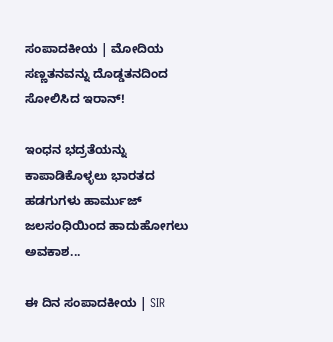ಸಂಪಾದಕೀಯ | ಮೋದಿಯ ಸಣ್ಣತನವನ್ನು ದೊಡ್ಡತನದಿಂದ ಸೋಲಿಸಿದ ಇರಾನ್‌!

ಇಂಧನ ಭದ್ರತೆಯನ್ನು ಕಾಪಾಡಿಕೊಳ್ಳಲು ಭಾರತದ ಹಡಗುಗಳು ಹಾರ್ಮುಜ್ ಜಲಸಂಧಿಯಿಂದ ಹಾದುಹೋಗಲು ಅವಕಾಶ...

ಈ ದಿನ ಸಂಪಾದಕೀಯ | SIR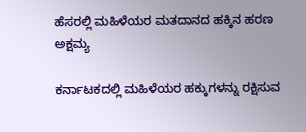ಹೆಸರಲ್ಲಿ ಮಹಿಳೆಯರ ಮತದಾನದ ಹಕ್ಕಿನ ಹರಣ ಅಕ್ಷಮ್ಯ

ಕರ್ನಾಟಕದಲ್ಲಿ ಮಹಿಳೆಯರ ಹಕ್ಕುಗಳನ್ನು ರಕ್ಷಿಸುವ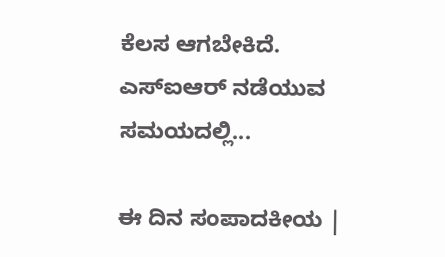ಕೆಲಸ ಆಗಬೇಕಿದೆ. ಎಸ್‌ಐಆರ್‌ ನಡೆಯುವ ಸಮಯದಲ್ಲಿ...

ಈ ದಿನ ಸಂಪಾದಕೀಯ |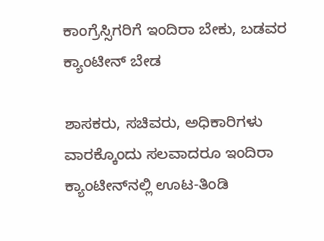ಕಾಂಗ್ರೆಸ್ಸಿಗರಿಗೆ ಇಂದಿರಾ ಬೇಕು, ಬಡವರ ಕ್ಯಾಂಟೀನ್ ಬೇಡ

ಶಾಸಕರು, ಸಚಿವರು, ಅಧಿಕಾರಿಗಳು ವಾರಕ್ಕೊಂದು ಸಲವಾದರೂ ಇಂದಿರಾ ಕ್ಯಾಂಟೀನ್‌ನಲ್ಲಿ ಊಟ-ತಿಂಡಿ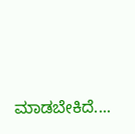ಮಾಡಬೇಕಿದೆ....